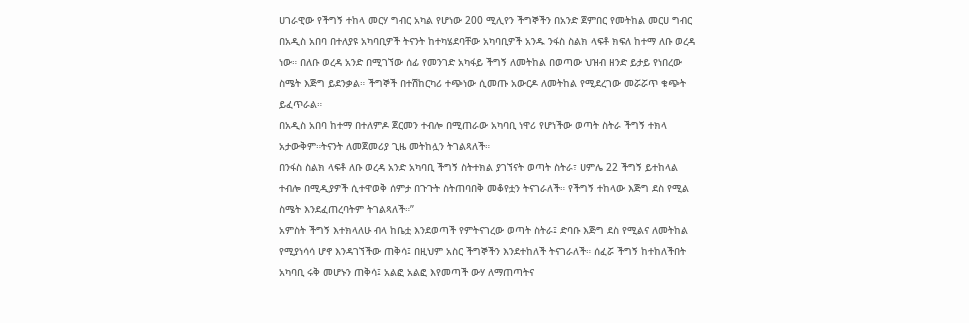ሀገራዊው የችግኝ ተከላ መርሃ ግብር አካል የሆነው 200 ሚሊየን ችግኞችን በአንድ ጀምበር የመትከል መርሀ ግብር በአዲስ አበባ በተለያዩ አካባቢዎች ትናንት ከተካሄደባቸው አካባቢዎች አንዱ ንፋስ ስልክ ላፍቶ ክፍለ ከተማ ለቡ ወረዳ ነው። በለቡ ወረዳ አንድ በሚገኘው ሰፊ የመንገድ አካፋይ ችግኝ ለመትከል በወጣው ህዝብ ዘንድ ይታይ የነበረው ስሜት እጅግ ይደንቃል። ችግኞች በተሽከርካሪ ተጭነው ሲመጡ አውርዶ ለመትከል የሚደረገው መሯሯጥ ቁጭት ይፈጥራል።
በአዲስ አበባ ከተማ በተለምዶ ጀርመን ተብሎ በሚጠራው አካባቢ ነዋሪ የሆነችው ወጣት ስትራ ችግኝ ተክላ አታውቅም።ትናንት ለመጀመሪያ ጊዜ መትከሏን ትገልጻለች።
በንፋስ ስልክ ላፍቶ ለቡ ወረዳ አንድ አካባቢ ችግኝ ስትተክል ያገኘናት ወጣት ስትራ፣ ሀምሌ 22 ችግኝ ይተከላል ተብሎ በሚዲያዎች ሲተዋወቅ ሰምታ በጉጉት ስትጠባበቅ መቆየቷን ትናገራለች። የችግኝ ተከላው እጅግ ደስ የሚል ስሜት እንደፈጠረባትም ትገልጻለች።’’
አምስት ችግኝ እተክላለሁ ብላ ከቤቷ እንደወጣች የምትናገረው ወጣት ስትራ፤ ድባቡ እጅግ ደስ የሚልና ለመትከል የሚያነሳሳ ሆኖ እንዳገኘችው ጠቅሳ፤ በዚህም አስር ችግኞችን እንደተከለች ትናገራለች። ሰፈሯ ችግኝ ከተከለችበት አካባቢ ሩቅ መሆኑን ጠቅሳ፤ አልፎ አልፎ እየመጣች ውሃ ለማጠጣትና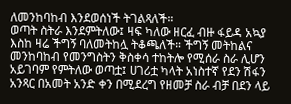ለመንከባከብ እንደወሰነች ትገልጻለች።
ወጣት ስትራ እንደምትለው፤ ዛፍ ካለው ዘርፈ ብዙ ፋይዳ አኳያ እስከ ዛሬ ችግኝ ባለመትከሏ ትቆጫለች። ችግኝ መትከልና መንከባከብ የመንግስትን ቅስቀሳ ተከትሎ የሚሰራ ስራ ሊሆን አይገባም የምትለው ወጣቷ፤ ሀገሪቷ ካላት አነስተኛ የደን ሽፋን አንጻር በአመት አንድ ቀን በሚደረግ የዘመቻ ስራ ብቻ በደን ላይ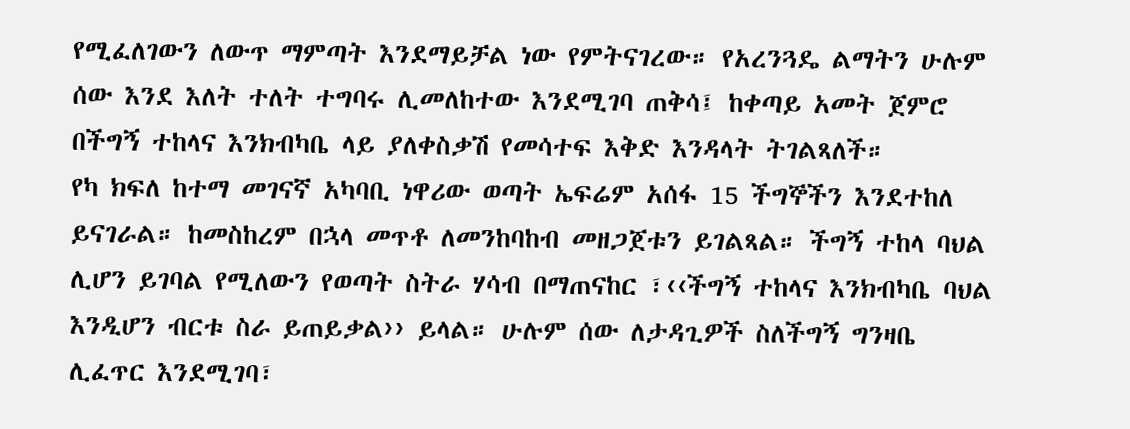የሚፈለገውን ለውጥ ማምጣት እንደማይቻል ነው የምትናገረው። የአረንጓዴ ልማትን ሁሉም ሰው እንደ እለት ተለት ተግባሩ ሊመለከተው እንደሚገባ ጠቅሳ፤ ከቀጣይ አመት ጀምሮ በችግኝ ተከላና እንክብካቤ ላይ ያለቀስቃሽ የመሳተፍ እቅድ እንዳላት ትገልጻለች።
የካ ክፍለ ከተማ መገናኛ አካባቢ ነዋሪው ወጣት ኤፍሬም አሰፋ 15 ችግኞችን እንደተከለ ይናገራል። ከመስከረም በኋላ መጥቶ ለመንከባከብ መዘጋጀቱን ይገልጻል። ችግኝ ተከላ ባህል ሊሆን ይገባል የሚለውን የወጣት ስትራ ሃሳብ በማጠናከር ፣‹‹ችግኝ ተከላና እንክብካቤ ባህል እንዲሆን ብርቱ ስራ ይጠይቃል›› ይላል። ሁሉም ሰው ለታዳጊዎች ስለችግኝ ግንዛቤ ሊፈጥር እንደሚገባ፣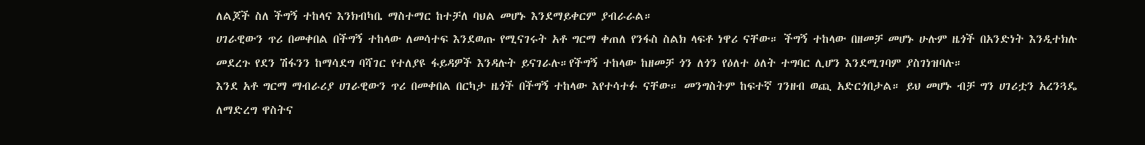ለልጆች ስለ ችግኝ ተከላና እንክብካቤ ማስተማር ከተቻለ ባህል መሆኑ እንደማይቀርም ያብራራል።
ሀገራዊውን ጥሪ በመቀበል በችግኝ ተከላው ለመሳተፍ እንደወጡ የሚናገሩት አቶ ግርማ ቀጠለ የንፋስ ስልክ ላፍቶ ነዋሪ ናቸው። ችግኝ ተከላው በዘመቻ መሆኑ ሁሉም ዜጎች በአንድነት እንዲተክሉ መደረጉ የደን ሽፋንን ከማሳደግ ባሻገር የተለያዩ ፋይዳዎች እንዳሉት ይናገራሉ።የችግኝ ተከላው ከዘመቻ ጎን ለጎን የዕለተ ዕለት ተግባር ሊሆን እንደሚገባም ያስገነዝባሉ።
እንደ አቶ ግርማ ማብራሪያ ሀገራዊውን ጥሪ በመቀበል በርካታ ዜጎች በችግኝ ተከላው እየተሳተፉ ናቸው። መንግስትም ከፍተኛ ገንዘብ ወጪ አድርጎበታል። ይህ መሆኑ ብቻ ግን ሀገሪቷን አረንጓዴ ለማድረግ ዋስትና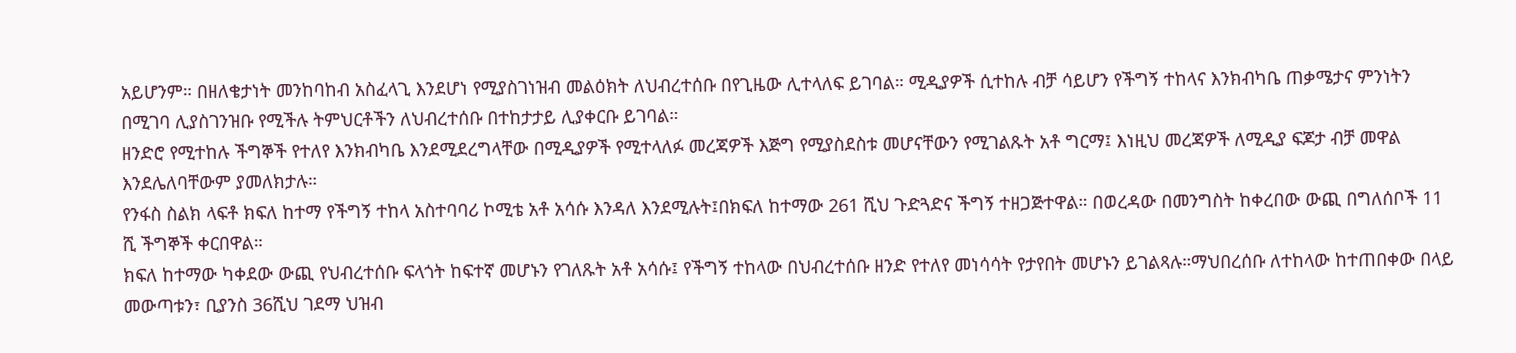አይሆንም። በዘለቄታነት መንከባከብ አስፈላጊ እንደሆነ የሚያስገነዝብ መልዕክት ለህብረተሰቡ በየጊዜው ሊተላለፍ ይገባል። ሚዲያዎች ሲተከሉ ብቻ ሳይሆን የችግኝ ተከላና እንክብካቤ ጠቃሜታና ምንነትን በሚገባ ሊያስገንዝቡ የሚችሉ ትምህርቶችን ለህብረተሰቡ በተከታታይ ሊያቀርቡ ይገባል።
ዘንድሮ የሚተከሉ ችግኞች የተለየ እንክብካቤ እንደሚደረግላቸው በሚዲያዎች የሚተላለፉ መረጃዎች እጅግ የሚያስደስቱ መሆናቸውን የሚገልጹት አቶ ግርማ፤ እነዚህ መረጃዎች ለሚዲያ ፍጆታ ብቻ መዋል እንደሌለባቸውም ያመለክታሉ።
የንፋስ ስልክ ላፍቶ ክፍለ ከተማ የችግኝ ተከላ አስተባባሪ ኮሚቴ አቶ አሳሱ እንዳለ እንደሚሉት፤በክፍለ ከተማው 261 ሺህ ጉድጓድና ችግኝ ተዘጋጅተዋል። በወረዳው በመንግስት ከቀረበው ውጪ በግለሰቦች 11 ሺ ችግኞች ቀርበዋል።
ክፍለ ከተማው ካቀደው ውጪ የህብረተሰቡ ፍላጎት ከፍተኛ መሆኑን የገለጹት አቶ አሳሱ፤ የችግኝ ተከላው በህብረተሰቡ ዘንድ የተለየ መነሳሳት የታየበት መሆኑን ይገልጻሉ።ማህበረሰቡ ለተከላው ከተጠበቀው በላይ መውጣቱን፣ ቢያንስ 36ሺህ ገደማ ህዝብ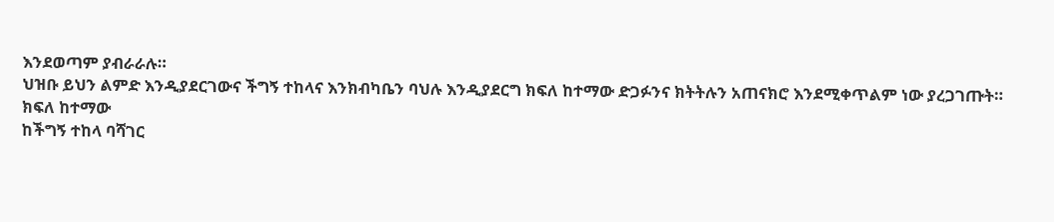እንደወጣም ያብራራሉ።
ህዝቡ ይህን ልምድ እንዲያደርገውና ችግኝ ተከላና እንክብካቤን ባህሉ እንዲያደርግ ክፍለ ከተማው ድጋፉንና ክትትሉን አጠናክሮ እንደሚቀጥልም ነው ያረጋገጡት።
ክፍለ ከተማው
ከችግኝ ተከላ ባሻገር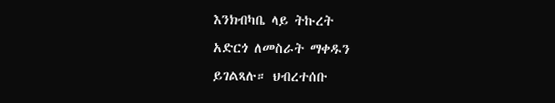እንክብካቤ ላይ ትኩረት
አድርጎ ለመስራት ማቀዱን
ይገልጻሉ። ህብረተሰቡ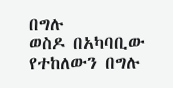በግሉ
ወስዶ በአካባቢው የተከለውን በግሉ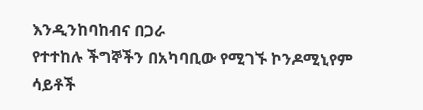እንዲንከባከብና በጋራ
የተተከሉ ችግኞችን በአካባቢው የሚገኙ ኮንዶሚኒየም ሳይቶች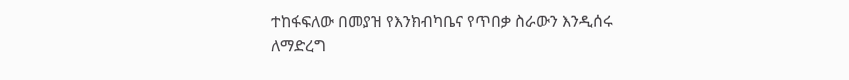ተከፋፍለው በመያዝ የእንክብካቤና የጥበቃ ስራውን እንዲሰሩ
ለማድረግ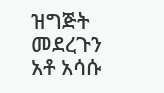ዝግጅት መደረጉን
አቶ አሳሱ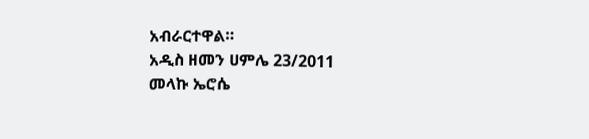አብራርተዋል።
አዲስ ዘመን ሀምሌ 23/2011
መላኩ ኤሮሴ